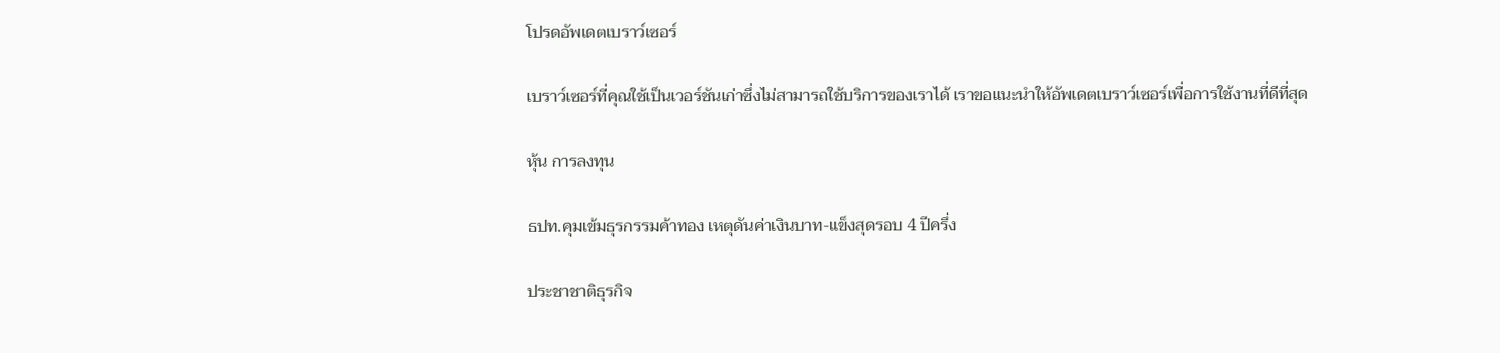โปรดอัพเดตเบราว์เซอร์

เบราว์เซอร์ที่คุณใช้เป็นเวอร์ชันเก่าซึ่งไม่สามารถใช้บริการของเราได้ เราขอแนะนำให้อัพเดตเบราว์เซอร์เพื่อการใช้งานที่ดีที่สุด

หุ้น การลงทุน

ธปท.คุมเข้มธุรกรรมค้าทอง เหตุดันค่าเงินบาท-แข็งสุดรอบ 4 ปีครึ่ง

ประชาชาติธุรกิจ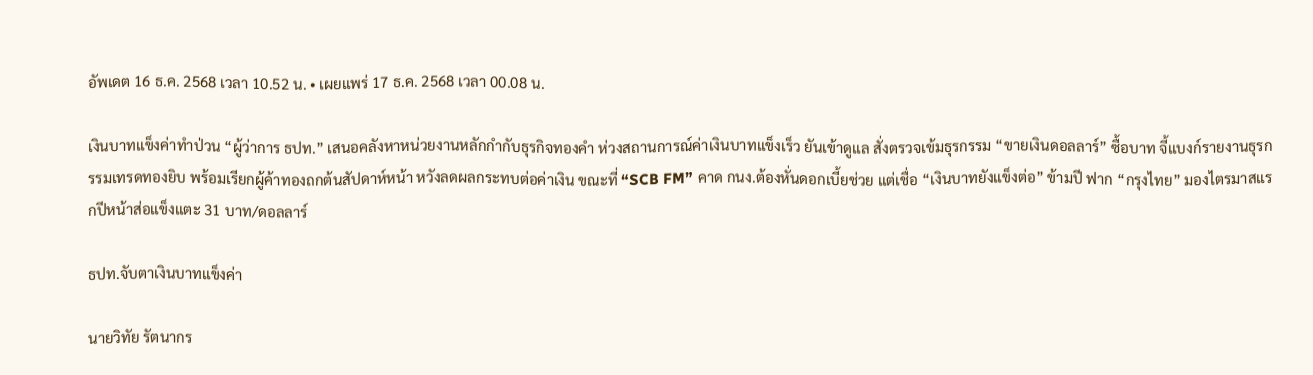อัพเดต 16 ธ.ค. 2568 เวลา 10.52 น. • เผยแพร่ 17 ธ.ค. 2568 เวลา 00.08 น.

เงินบาทแข็งค่าทำป่วน “ผู้ว่าการ ธปท.” เสนอคลังหาหน่วยงานหลักกำกับธุรกิจทองคำ ห่วงสถานการณ์ค่าเงินบาทแข็งเร็ว ยันเข้าดูแล สั่งตรวจเข้มธุรกรรม “ขายเงินดอลลาร์” ซื้อบาท จี้แบงก์รายงานธุรกรรมเทรดทองยิบ พร้อมเรียกผู้ค้าทองถกต้นสัปดาห์หน้า หวังลดผลกระทบต่อค่าเงิน ขณะที่ “SCB FM” คาด กนง.ต้องหั่นดอกเบี้ยช่วย แต่เชื่อ “เงินบาทยังแข็งต่อ” ข้ามปี ฟาก “กรุงไทย” มองไตรมาสแรกปีหน้าส่อแข็งแตะ 31 บาท/ดอลลาร์

ธปท.จับตาเงินบาทแข็งค่า

นายวิทัย รัตนากร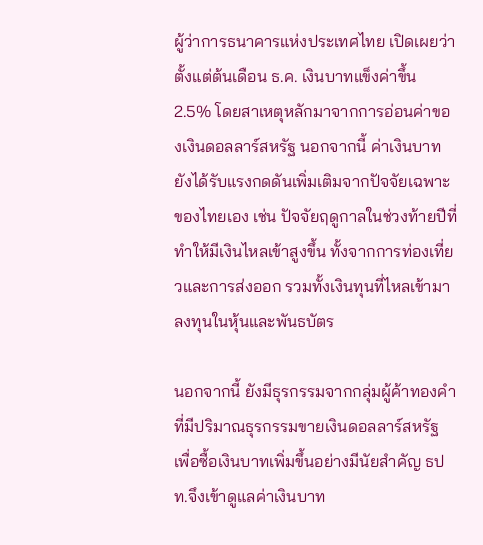ผู้ว่าการธนาคารแห่งประเทศไทย เปิดเผยว่า ตั้งแต่ต้นเดือน ธ.ค. เงินบาทแข็งค่าขึ้น 2.5% โดยสาเหตุหลักมาจากการอ่อนค่าของเงินดอลลาร์สหรัฐ นอกจากนี้ ค่าเงินบาทยังได้รับแรงกดดันเพิ่มเติมจากปัจจัยเฉพาะของไทยเอง เช่น ปัจจัยฤดูกาลในช่วงท้ายปีที่ทำให้มีเงินไหลเข้าสูงขึ้น ทั้งจากการท่องเที่ยวและการส่งออก รวมทั้งเงินทุนที่ไหลเข้ามาลงทุนในหุ้นและพันธบัตร

นอกจากนี้ ยังมีธุรกรรมจากกลุ่มผู้ค้าทองคำที่มีปริมาณธุรกรรมขายเงินดอลลาร์สหรัฐ เพื่อซื้อเงินบาทเพิ่มขึ้นอย่างมีนัยสำคัญ ธปท.จึงเข้าดูแลค่าเงินบาท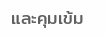และคุมเข้ม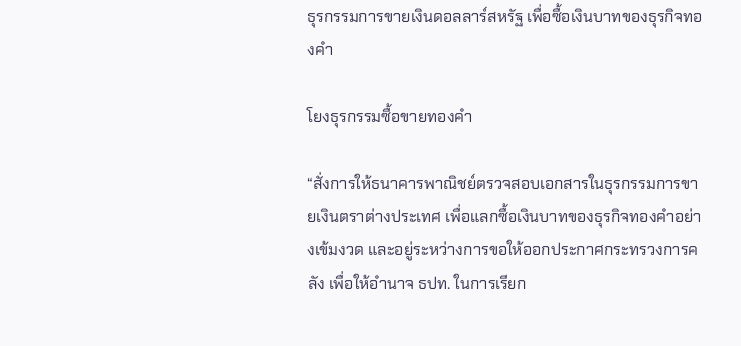ธุรกรรมการขายเงินดอลลาร์สหรัฐ เพื่อซื้อเงินบาทของธุรกิจทองคำ

โยงธุรกรรมซื้อขายทองคำ

“สั่งการให้ธนาคารพาณิชย์ตรวจสอบเอกสารในธุรกรรมการขายเงินตราต่างประเทศ เพื่อแลกซื้อเงินบาทของธุรกิจทองคำอย่างเข้มงวด และอยู่ระหว่างการขอให้ออกประกาศกระทรวงการคลัง เพื่อให้อำนาจ ธปท. ในการเรียก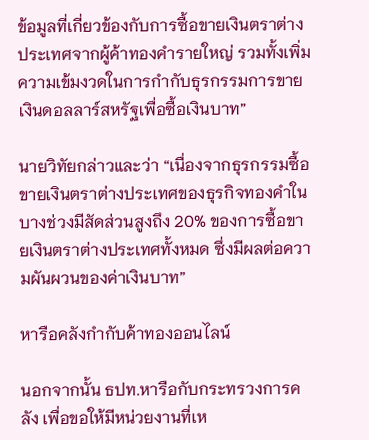ข้อมูลที่เกี่ยวข้องกับการซื้อขายเงินตราต่างประเทศจากผู้ค้าทองคำรายใหญ่ รวมทั้งเพิ่มความเข้มงวดในการกำกับธุรกรรมการขายเงินดอลลาร์สหรัฐเพื่อซื้อเงินบาท”

นายวิทัยกล่าวและว่า “เนื่องจากธุรกรรมซื้อขายเงินตราต่างประเทศของธุรกิจทองคำในบางช่วงมีสัดส่วนสูงถึง 20% ของการซื้อขายเงินตราต่างประเทศทั้งหมด ซึ่งมีผลต่อความผันผวนของค่าเงินบาท”

หารือคลังกำกับค้าทองออนไลน์

นอกจากนั้น ธปท.หารือกับกระทรวงการคลัง เพื่อขอให้มีหน่วยงานที่เห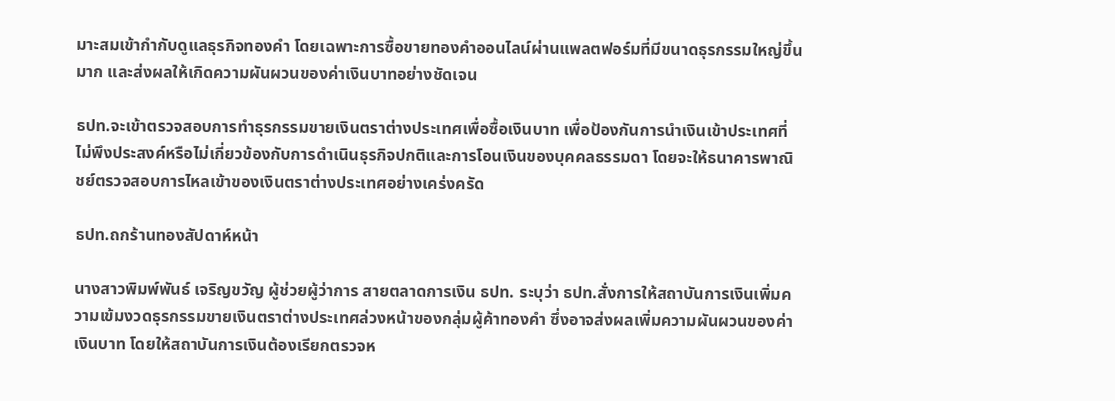มาะสมเข้ากำกับดูแลธุรกิจทองคำ โดยเฉพาะการซื้อขายทองคำออนไลน์ผ่านแพลตฟอร์มที่มีขนาดธุรกรรมใหญ่ขึ้นมาก และส่งผลให้เกิดความผันผวนของค่าเงินบาทอย่างชัดเจน

ธปท.จะเข้าตรวจสอบการทำธุรกรรมขายเงินตราต่างประเทศเพื่อซื้อเงินบาท เพื่อป้องกันการนำเงินเข้าประเทศที่ไม่พึงประสงค์หรือไม่เกี่ยวข้องกับการดำเนินธุรกิจปกติและการโอนเงินของบุคคลธรรมดา โดยจะให้ธนาคารพาณิชย์ตรวจสอบการไหลเข้าของเงินตราต่างประเทศอย่างเคร่งครัด

ธปท.ถกร้านทองสัปดาห์หน้า

นางสาวพิมพ์พันธ์ เจริญขวัญ ผู้ช่วยผู้ว่าการ สายตลาดการเงิน ธปท. ระบุว่า ธปท.สั่งการให้สถาบันการเงินเพิ่มความเข้มงวดธุรกรรมขายเงินตราต่างประเทศล่วงหน้าของกลุ่มผู้ค้าทองคำ ซึ่งอาจส่งผลเพิ่มความผันผวนของค่าเงินบาท โดยให้สถาบันการเงินต้องเรียกตรวจห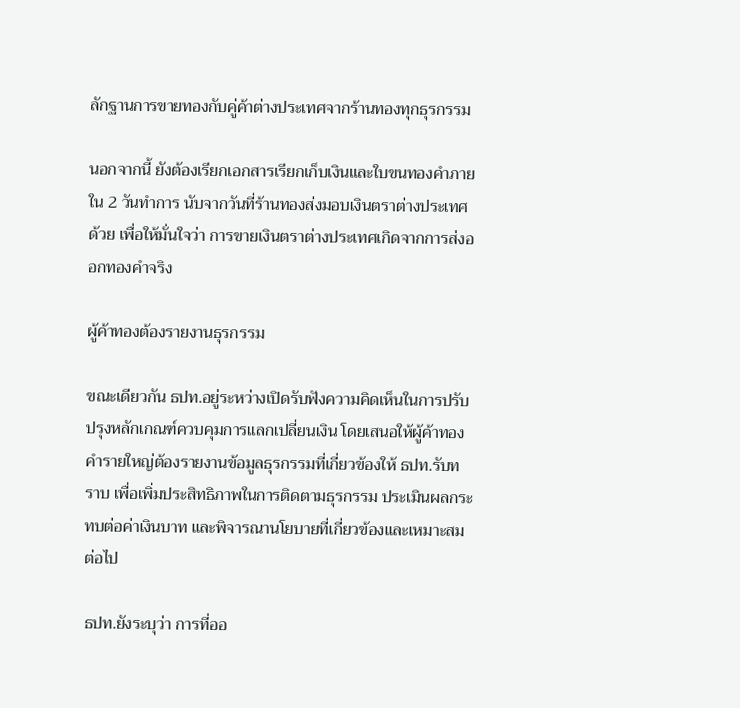ลักฐานการขายทองกับคู่ค้าต่างประเทศจากร้านทองทุกธุรกรรม

นอกจากนี้ ยังต้องเรียกเอกสารเรียกเก็บเงินและใบขนทองคำภายใน 2 วันทำการ นับจากวันที่ร้านทองส่งมอบเงินตราต่างประเทศด้วย เพื่อให้มั่นใจว่า การขายเงินตราต่างประเทศเกิดจากการส่งออกทองคำจริง

ผู้ค้าทองต้องรายงานธุรกรรม

ขณะเดียวกัน ธปท.อยู่ระหว่างเปิดรับฟังความคิดเห็นในการปรับปรุงหลักเกณฑ์ควบคุมการแลกเปลี่ยนเงิน โดยเสนอให้ผู้ค้าทองคำรายใหญ่ต้องรายงานข้อมูลธุรกรรมที่เกี่ยวข้องให้ ธปท.รับทราบ เพื่อเพิ่มประสิทธิภาพในการติดตามธุรกรรม ประเมินผลกระทบต่อค่าเงินบาท และพิจารณานโยบายที่เกี่ยวข้องและเหมาะสมต่อไป

ธปท.ยังระบุว่า การที่ออ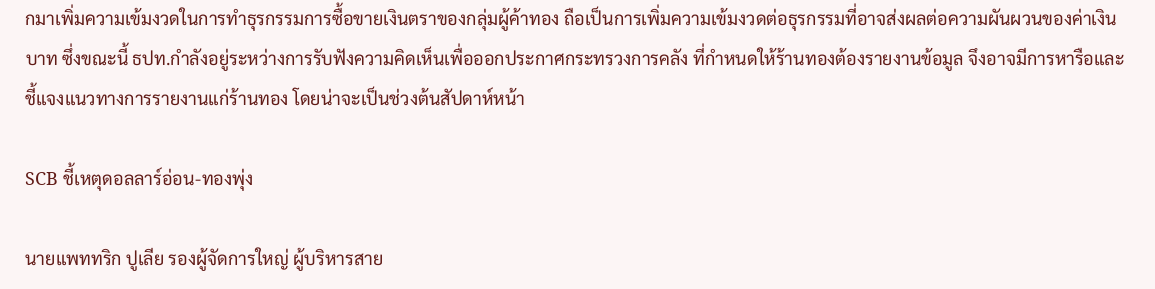กมาเพิ่มความเข้มงวดในการทำธุรกรรมการซื้อขายเงินตราของกลุ่มผู้ค้าทอง ถือเป็นการเพิ่มความเข้มงวดต่อธุรกรรมที่อาจส่งผลต่อความผันผวนของค่าเงินบาท ซึ่งขณะนี้ ธปท.กำลังอยู่ระหว่างการรับฟังความคิดเห็นเพื่อออกประกาศกระทรวงการคลัง ที่กำหนดให้ร้านทองต้องรายงานข้อมูล จึงอาจมีการหารือและชี้แจงแนวทางการรายงานแก่ร้านทอง โดยน่าจะเป็นช่วงต้นสัปดาห์หน้า

SCB ชี้เหตุดอลลาร์อ่อน-ทองพุ่ง

นายแพททริก ปูเลีย รองผู้จัดการใหญ่ ผู้บริหารสาย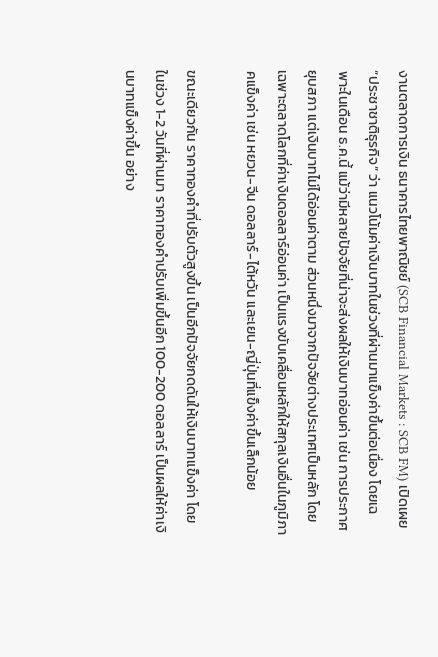งานตลาดการเงิน ธนาคารไทยพาณิชย์ (SCB Financial Markets : SCB FM) เปิดเผย “ประชาชาติธุรกิจ” ว่า แนวโน้มค่าเงินบาทในช่วงที่ผ่านมาแข็งค่าขึ้นต่อเนื่อง โดยเฉพาะในเดือน ธ.ค.นี้ แม้ว่ามีหลายปัจจัยที่น่าจะส่งผลให้เงินบาทอ่อนค่า เช่น การประกาศยุบสภา แต่เงินบาทไม่ได้อ่อนค่าตาม ส่วนหนึ่งมาจากปัจจัยต่างประเทศเป็นหลัก โดยเฉพาะตลาดโลกที่ค่าเงินดอลลาร์อ่อนค่า เป็นแรงขับเคลื่อนหลักให้สกุลเงินอื่นในภูมิภาคแข็งค่า เช่น หยวน-จีน ดอลลาร์-ไต้หวัน และเยน-ญี่ปุ่นที่แข็งค่าขึ้นเล็กน้อย

ขณะเดียวกัน ราคาทองคำที่ปรับตัวสูงขึ้น เป็นอีกปัจจัยกดดันให้เงินบาทแข็งค่า โดยในช่วง 1-2 วันที่ผ่านมา ราคาทองคำปรับเพิ่มขึ้นอีก 100-200 ดอลลาร์ เป็นผลให้ค่าเงินบาทแข็งค่าขึ้น อย่าง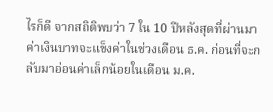ไรก็ดี จากสถิติพบว่า 7 ใน 10 ปีหลังสุดที่ผ่านมา ค่าเงินบาทจะแข็งค่าในช่วงเดือน ธ.ค. ก่อนที่จะกลับมาอ่อนค่าเล็กน้อยในเดือน ม.ค.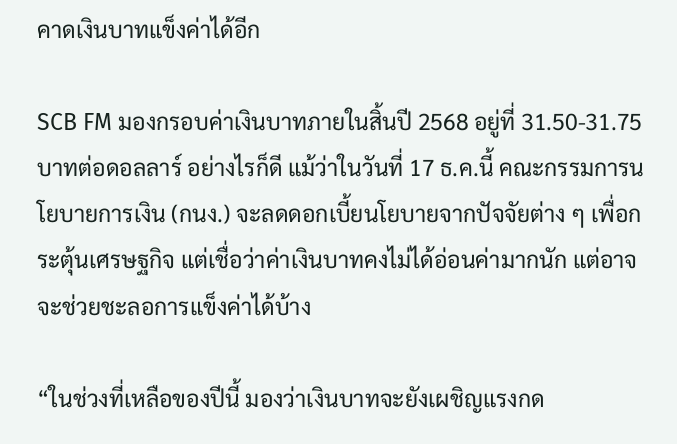คาดเงินบาทแข็งค่าได้อีก

SCB FM มองกรอบค่าเงินบาทภายในสิ้นปี 2568 อยู่ที่ 31.50-31.75 บาทต่อดอลลาร์ อย่างไรก็ดี แม้ว่าในวันที่ 17 ธ.ค.นี้ คณะกรรมการนโยบายการเงิน (กนง.) จะลดดอกเบี้ยนโยบายจากปัจจัยต่าง ๆ เพื่อกระตุ้นเศรษฐกิจ แต่เชื่อว่าค่าเงินบาทคงไม่ได้อ่อนค่ามากนัก แต่อาจจะช่วยชะลอการแข็งค่าได้บ้าง

“ในช่วงที่เหลือของปีนี้ มองว่าเงินบาทจะยังเผชิญแรงกด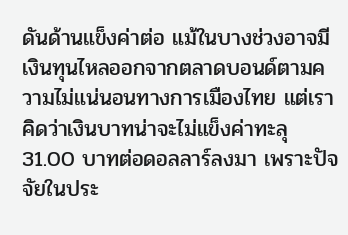ดันด้านแข็งค่าต่อ แม้ในบางช่วงอาจมีเงินทุนไหลออกจากตลาดบอนด์ตามความไม่แน่นอนทางการเมืองไทย แต่เราคิดว่าเงินบาทน่าจะไม่แข็งค่าทะลุ 31.00 บาทต่อดอลลาร์ลงมา เพราะปัจจัยในประ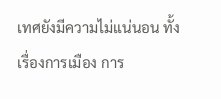เทศยังมีความไม่แน่นอน ทั้งเรื่องการเมือง การ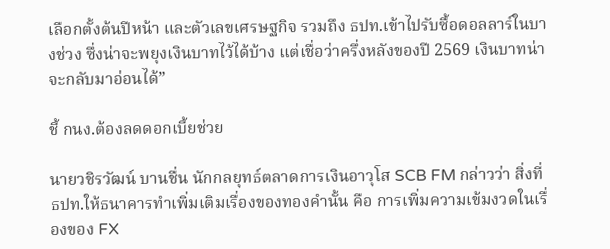เลือกตั้งต้นปีหน้า และตัวเลขเศรษฐกิจ รวมถึง ธปท.เข้าไปรับซื้อดอลลาร์ในบางช่วง ซึ่งน่าจะพยุงเงินบาทไว้ได้บ้าง แต่เชื่อว่าครึ่งหลังของปี 2569 เงินบาทน่าจะกลับมาอ่อนได้”

ชี้ กนง.ต้องลดดอกเบี้ยช่วย

นายวชิรวัฒน์ บานชื่น นักกลยุทธ์ตลาดการเงินอาวุโส SCB FM กล่าวว่า สิ่งที่ ธปท.ให้ธนาคารทำเพิ่มเติมเรื่องของทองคำนั้น คือ การเพิ่มความเข้มงวดในเรื่องของ FX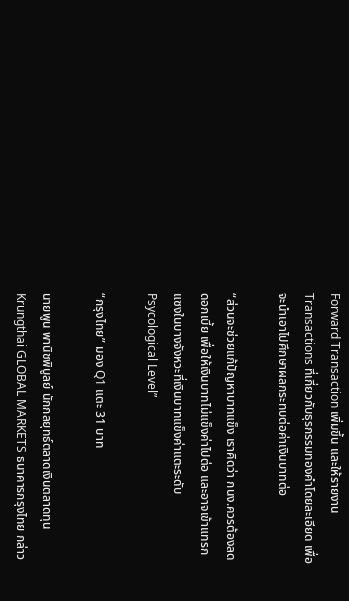Forward Transaction เพิ่มขึ้น และให้รายงาน Transactions ที่เกี่ยวกับธุรกรรมทองคำโดยละเอียด เพื่อจะนำเอาไปศึกษาผลกระทบต่อค่าเงินบาทต่อ

“ส่วนจะช่วยแก้ปัญหาบาทแข็ง เราคิดว่า กนง.ควรต้องลดดอกเบี้ย เพื่อให้เงินบาทไม่แข็งค่าไปต่อ และอาจเข้าแทรกแซงในบางจังหวะที่เงินบาทแข็งค่าแตะระดับ Psycological Level”

“กรุงไทย” มอง Q1 แตะ 31 บาท

นายพูน พานิชพิบูลย์ นักกลยุทธ์ตลาดเงินตลาดทุน Krungthai GLOBAL MARKETS ธนาคารกรุงไทย กล่าว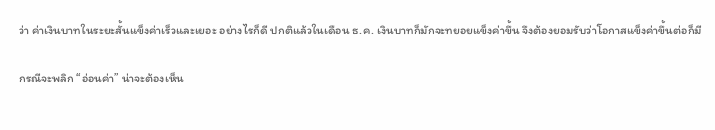ว่า ค่าเงินบาทในระยะสั้นแข็งค่าเร็วและเยอะ อย่างไรก็ดี ปกติแล้วในเดือน ธ.ค. เงินบาทก็มักจะทยอยแข็งค่าขึ้น จึงต้องยอมรับว่าโอกาสแข็งค่าขึ้นต่อก็มี

กรณีจะพลิก “อ่อนค่า” น่าจะต้องเห็น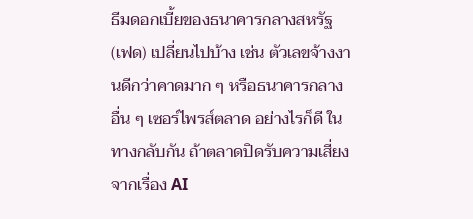ธีมดอกเบี้ยของธนาคารกลางสหรัฐ (เฟด) เปลี่ยนไปบ้าง เช่น ตัวเลขจ้างงานดีกว่าคาดมาก ๆ หรือธนาคารกลางอื่น ๆ เซอร์ไพรส์ตลาด อย่างไรก็ดี ในทางกลับกัน ถ้าตลาดปิดรับความเสี่ยงจากเรื่อง AI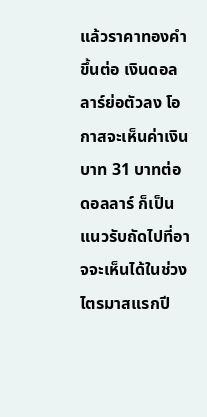แล้วราคาทองคำขึ้นต่อ เงินดอลลาร์ย่อตัวลง โอกาสจะเห็นค่าเงินบาท 31 บาทต่อดอลลาร์ ก็เป็นแนวรับถัดไปที่อาจจะเห็นได้ในช่วงไตรมาสแรกปี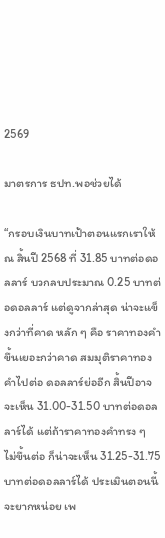2569

มาตรการ ธปท.พอช่วยได้

“กรอบเงินบาทเป้าตอนแรกเราให้ ณ สิ้นปี 2568 ที่ 31.85 บาทต่อดอลลาร์ บวกลบประมาณ 0.25 บาทต่อดอลลาร์ แต่ดูจากล่าสุด น่าจะแข็งกว่าที่คาด หลัก ๆ คือ ราคาทองคำขึ้นเยอะกว่าคาด สมมุติราคาทองคำไปต่อ ดอลลาร์ย่ออีก สิ้นปีอาจจะเห็น 31.00-31.50 บาทต่อดอลลาร์ได้ แต่ถ้าราคาทองคำทรง ๆ ไม่ขึ้นต่อ ก็น่าจะเห็น 31.25-31.75 บาทต่อดอลลาร์ได้ ประเมินตอนนี้จะยากหน่อย เพ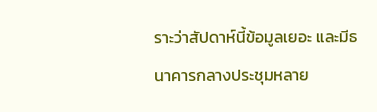ราะว่าสัปดาห์นี้ข้อมูลเยอะ และมีธนาคารกลางประชุมหลาย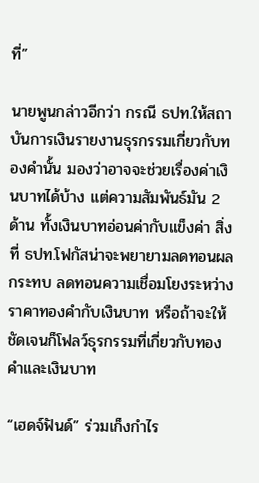ที่”

นายพูนกล่าวอีกว่า กรณี ธปท.ให้สถาบันการเงินรายงานธุรกรรมเกี่ยวกับทองคำนั้น มองว่าอาจจะช่วยเรื่องค่าเงินบาทได้บ้าง แต่ความสัมพันธ์มัน 2 ด้าน ทั้งเงินบาทอ่อนค่ากับแข็งค่า สิ่งที่ ธปท.โฟกัสน่าจะพยายามลดทอนผลกระทบ ลดทอนความเชื่อมโยงระหว่างราคาทองคำกับเงินบาท หรือถ้าจะให้ชัดเจนก็โฟลว์ธุรกรรมที่เกี่ยวกับทองคำและเงินบาท

“เฮดจ์ฟันด์” ร่วมเก็งกำไร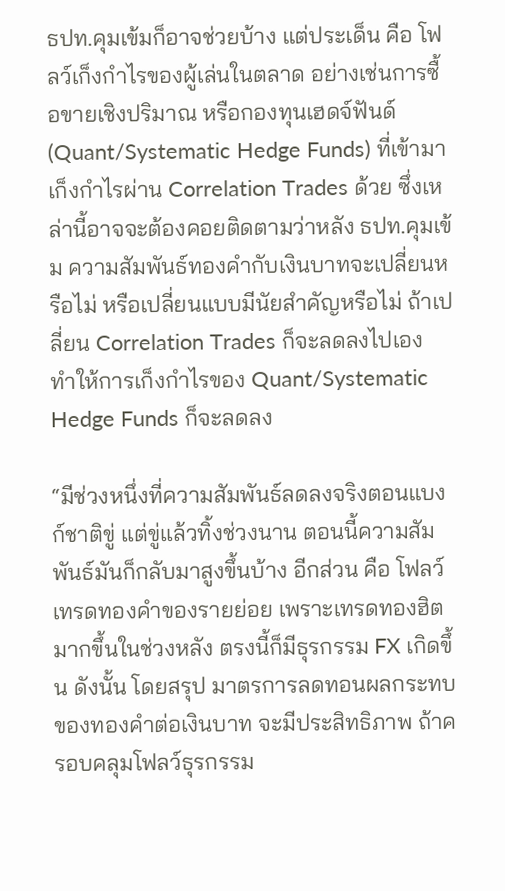ธปท.คุมเข้มก็อาจช่วยบ้าง แต่ประเด็น คือ โฟลว์เก็งกำไรของผู้เล่นในตลาด อย่างเช่นการซื้อขายเชิงปริมาณ หรือกองทุนเฮดจ์ฟันด์ (Quant/Systematic Hedge Funds) ที่เข้ามาเก็งกำไรผ่าน Correlation Trades ด้วย ซึ่งเหล่านี้อาจจะต้องคอยติดตามว่าหลัง ธปท.คุมเข้ม ความสัมพันธ์ทองคำกับเงินบาทจะเปลี่ยนหรือไม่ หรือเปลี่ยนแบบมีนัยสำคัญหรือไม่ ถ้าเปลี่ยน Correlation Trades ก็จะลดลงไปเอง ทำให้การเก็งกำไรของ Quant/Systematic Hedge Funds ก็จะลดลง

“มีช่วงหนึ่งที่ความสัมพันธ์ลดลงจริงตอนแบงก์ชาติขู่ แต่ขู่แล้วทิ้งช่วงนาน ตอนนี้ความสัมพันธ์มันก็กลับมาสูงขึ้นบ้าง อีกส่วน คือ โฟลว์เทรดทองคำของรายย่อย เพราะเทรดทองฮิตมากขึ้นในช่วงหลัง ตรงนี้ก็มีธุรกรรม FX เกิดขึ้น ดังนั้น โดยสรุป มาตรการลดทอนผลกระทบของทองคำต่อเงินบาท จะมีประสิทธิภาพ ถ้าครอบคลุมโฟลว์ธุรกรรม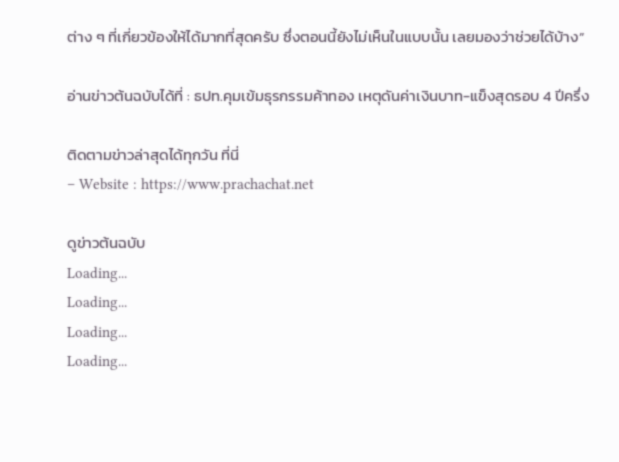ต่าง ๆ ที่เกี่ยวข้องให้ได้มากที่สุดครับ ซึ่งตอนนี้ยังไม่เห็นในแบบนั้น เลยมองว่าช่วยได้บ้าง”

อ่านข่าวต้นฉบับได้ที่ : ธปท.คุมเข้มธุรกรรมค้าทอง เหตุดันค่าเงินบาท-แข็งสุดรอบ 4 ปีครึ่ง

ติดตามข่าวล่าสุดได้ทุกวัน ที่นี่
– Website : https://www.prachachat.net

ดูข่าวต้นฉบับ
Loading...
Loading...
Loading...
Loading...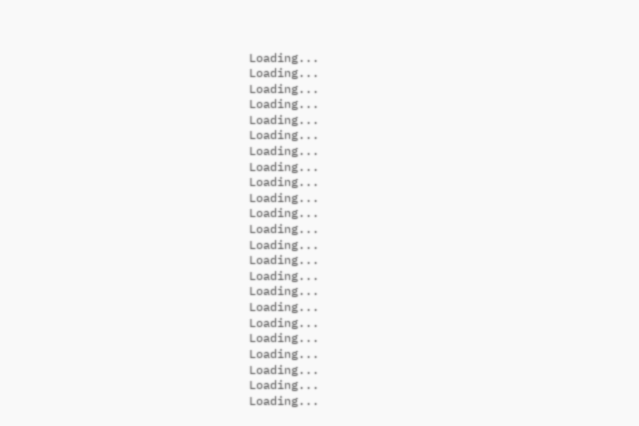Loading...
Loading...
Loading...
Loading...
Loading...
Loading...
Loading...
Loading...
Loading...
Loading...
Loading...
Loading...
Loading...
Loading...
Loading...
Loading...
Loading...
Loading...
Loading...
Loading...
Loading...
Loading...
Loading...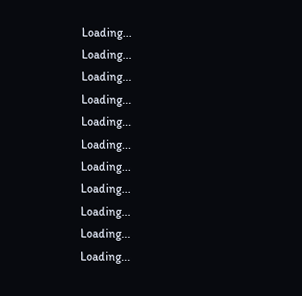Loading...
Loading...
Loading...
Loading...
Loading...
Loading...
Loading...
Loading...
Loading...
Loading...
Loading...